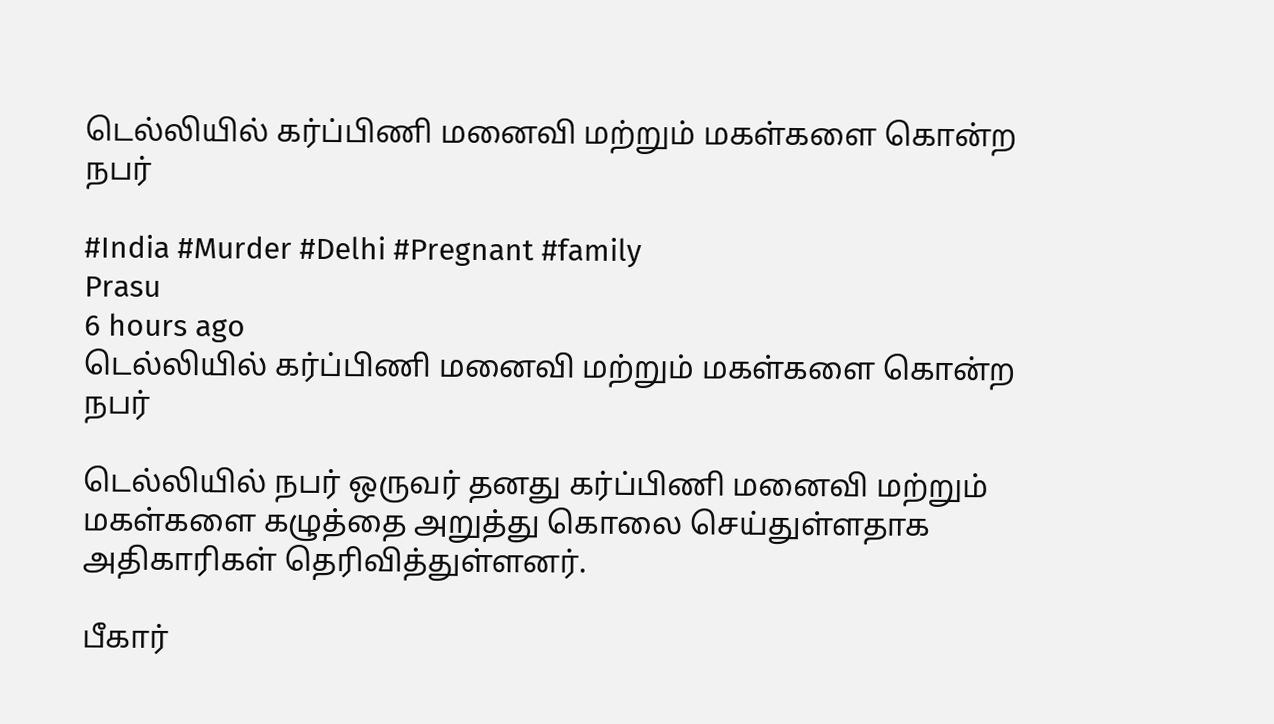டெல்லியில் கர்ப்பிணி மனைவி மற்றும் மகள்களை கொன்ற நபர்

#India #Murder #Delhi #Pregnant #family
Prasu
6 hours ago
டெல்லியில் கர்ப்பிணி மனைவி மற்றும் மகள்களை கொன்ற நபர்

டெல்லியில் நபர் ஒருவர் தனது கர்ப்பிணி மனைவி மற்றும் மகள்களை கழுத்தை அறுத்து கொலை செய்துள்ளதாக அதிகாரிகள் தெரிவித்துள்ளனர்.

பீகார்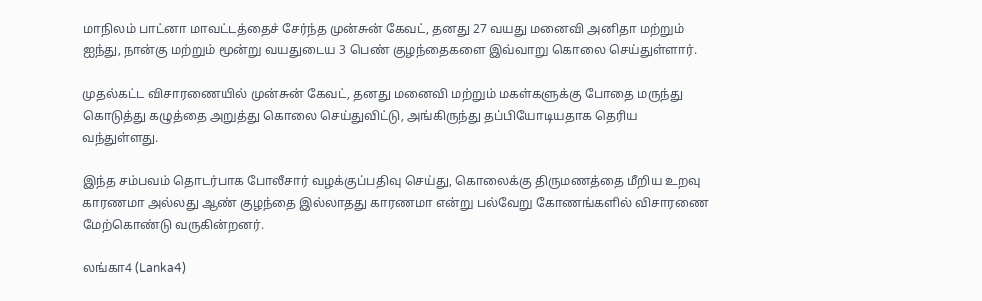மாநிலம் பாட்னா மாவட்டத்தைச் சேர்ந்த முன்சுன் கேவட், தனது 27 வயது மனைவி அனிதா மற்றும் ஐந்து, நான்கு மற்றும் மூன்று வயதுடைய 3 பெண் குழந்தைகளை இவ்வாறு கொலை செய்துள்ளார்.

முதல்கட்ட விசாரணையில் முன்சுன் கேவட், தனது மனைவி மற்றும் மகள்களுக்கு போதை மருந்து கொடுத்து கழுத்தை அறுத்து கொலை செய்துவிட்டு, அங்கிருந்து தப்பியோடியதாக தெரிய வந்துள்ளது.

இந்த சம்பவம் தொடர்பாக போலீசார் வழக்குப்பதிவு செய்து, கொலைக்கு திருமணத்தை மீறிய உறவு காரணமா அல்லது ஆண் குழந்தை இல்லாதது காரணமா என்று பல்வேறு கோணங்களில் விசாரணை மேற்கொண்டு வருகின்றனர்.

லங்கா4 (Lanka4)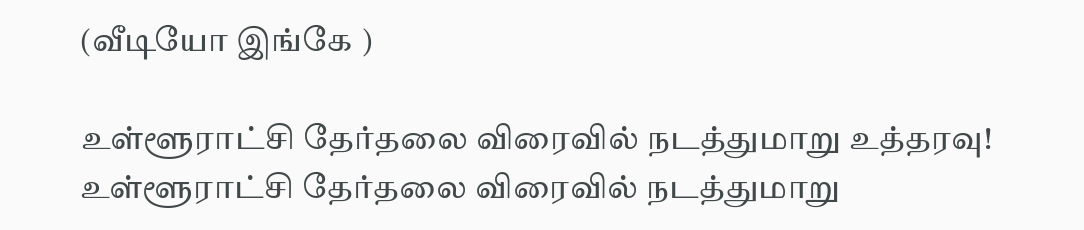(வீடியோ இங்கே )

உள்ளூராட்சி தேர்தலை விரைவில் நடத்துமாறு உத்தரவு!
உள்ளூராட்சி தேர்தலை விரைவில் நடத்துமாறு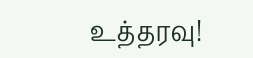உத்தரவு!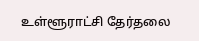உள்ளூராட்சி தேர்தலை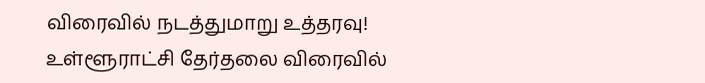விரைவில் நடத்துமாறு உத்தரவு!
உள்ளூராட்சி தேர்தலை விரைவில்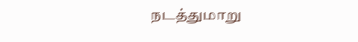நடத்துமாறு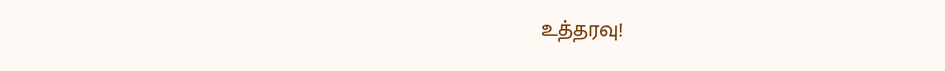உத்தரவு!